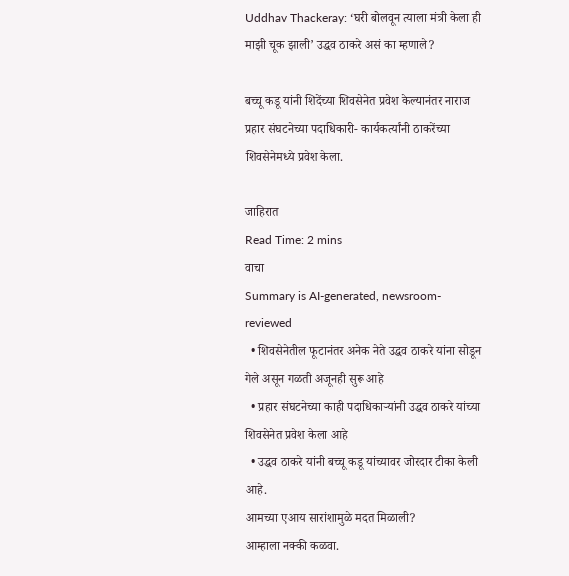Uddhav Thackeray: ‘घरी बोलवून त्याला मंत्री केला ही माझी चूक झाली’ उद्धव ठाकरे असं का म्हणाले?

बच्चू कडू यांनी शिदेंच्या शिवसेनेत प्रवेश केल्यानंतर नाराज प्रहार संघटनेच्या पदाधिकारी- कार्यकर्त्यांनी ठाकरेंच्या शिवसेनेमध्ये प्रवेश केला.

जाहिरात
Read Time: 2 mins
वाचा
Summary is AI-generated, newsroom-reviewed
  • शिवसेनेतील फूटानंतर अनेक नेते उद्धव ठाकरे यांना सोडून गेले असून गळती अजूनही सुरू आहे
  • प्रहार संघटनेच्या काही पदाधिकाऱ्यांनी उद्धव ठाकरे यांच्या शिवसेनेत प्रवेश केला आहे
  • उद्धव ठाकरे यांनी बच्चू कडू यांच्यावर जोरदार टीका केली आहे.
आमच्या एआय सारांशामुळे मदत मिळाली?
आम्हाला नक्की कळवा.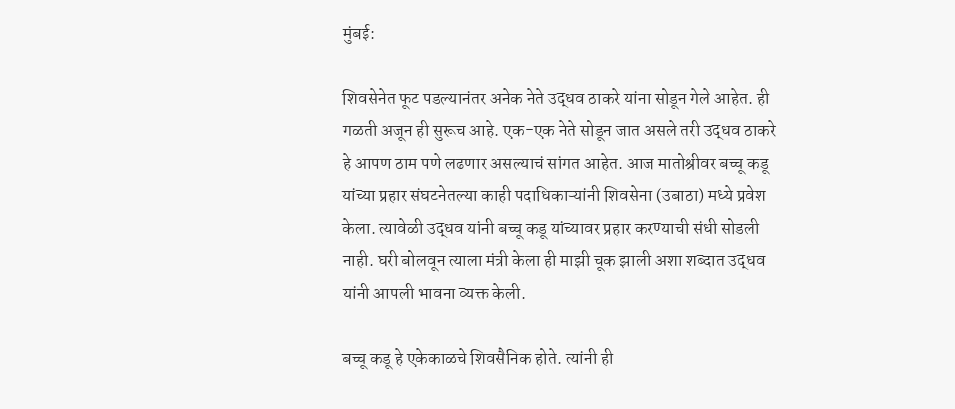मुंबई:

शिवसेनेत फूट पडल्यानंतर अनेक नेते उद्धव ठाकरे यांना सोडून गेले आहेत. ही गळती अजून ही सुरूच आहे. एक-एक नेते सोडून जात असले तरी उद्धव ठाकरे हे आपण ठाम पणे लढणार असल्याचं सांगत आहेत. आज मातोश्रीवर बच्चू कडू यांच्या प्रहार संघटनेतल्या काही पदाधिकाऱ्यांनी शिवसेना (उबाठा) मध्ये प्रवेश केला. त्यावेळी उद्धव यांनी बच्चू कडू यांच्यावर प्रहार करण्याची संधी सोडली नाही. घरी बोलवून त्याला मंत्री केला ही माझी चूक झाली अशा शब्दात उद्धव यांनी आपली भावना व्यक्त केली.

बच्चू कडू हे एकेकाळचे शिवसैनिक होते. त्यांनी ही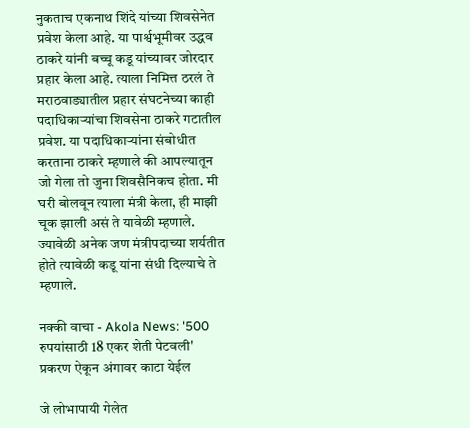नुकताच एकनाथ शिंदे यांच्या शिवसेनेत प्रवेश केला आहे. या पार्श्वभूमीवर उद्धव ठाकरे यांनी बच्चू कडू यांच्यावर जोरदार प्रहार केला आहे. त्याला निमित्त ठरलं ते मराठवाड्यातील प्रहार संघटनेच्या काही पदाधिकाऱ्यांचा शिवसेना ठाकरे गटातील प्रवेश. या पदाधिकाऱ्यांना संबोधीत करताना ठाकरे म्हणाले की आपल्यातून जो गेला तो जुना शिवसैनिकच होता. मी घरी बोलवून त्याला मंत्री केला, ही माझी चूक झाली असं ते यावेळी म्हणाले. ज्यावेळी अनेक जण मंत्रीपदाच्या शर्यतीत होते त्यावेळी कडू यांना संधी दिल्याचे ते म्हणाले.

नक्की वाचा - Akola News: '500 रुपयांसाठी 18 एकर शेती पेटवली' प्रकरण ऐकून अंगावर काटा येईल

जे लोभापायी गेलेत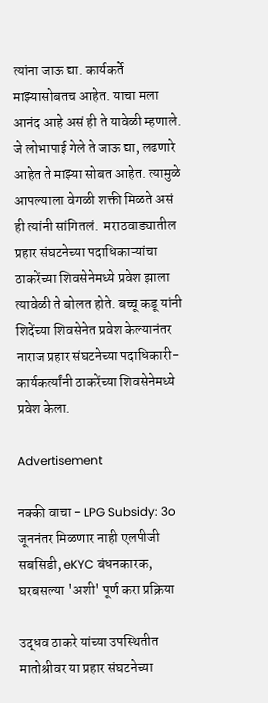त्यांना जाऊ द्या. कार्यकर्ते माझ्यासोबतच आहेत. याचा मला आनंद आहे असं ही ते यावेळी म्हणाले.  जे लोभापाई गेले ते जाऊ द्या, लढणारे आहेत ते माझ्या सोबत आहेत. त्यामुळे आपल्याला वेगळी शक्ती मिळते असं ही त्यांनी सांगितलं.  मराठवाड्यातील प्रहार संघटनेच्या पदाधिकाऱ्यांचा ठाकरेंच्या शिवसेनेमध्ये प्रवेश झाला त्यावेळी ते बोलत होते. बच्चू कडू यांनी शिदेंच्या शिवसेनेत प्रवेश केल्यानंतर नाराज प्रहार संघटनेच्या पदाधिकारी- कार्यकर्त्यांनी ठाकरेंच्या शिवसेनेमध्ये प्रवेश केला.

Advertisement

नक्की वाचा - LPG Subsidy: 3o जूननंतर मिळणार नाही एलपीजी सबसिडी, eKYC बंधनकारक, घरबसल्या 'अशी' पूर्ण करा प्रक्रिया

उद्धव ठाकरे यांच्या उपस्थितीत मातोश्रीवर या प्रहार संघटनेच्या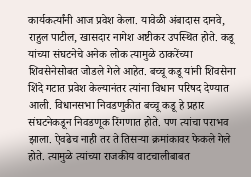कार्यकर्त्यांनी आज प्रवेश केला. यावेळी अंबादास दानवे, राहुल पाटील, खासदार नागेश अष्टीकर उपस्थित होते. कडू यांच्या संघटनेचे अनेक लोक त्यामुळे ठाकरेंच्या शिवसेनेसोबत जोडले गेले आहेत. बच्चू कडू यांनी शिवसेना शिंदे गटात प्रवेश केल्यानंतर त्यांना विधान परिषद देण्यात आली. विधानसभा निवडणुकीत बच्चू कडू हे प्रहार संघटनेकडून निवडणूक रिंगणात होते. पण त्यांचा पराभव झाला. ऐवढेच नाही तर ते तिसऱ्या क्रमांकावर फेकले गेले होते. त्यामुळे त्यांच्या राजकीय वाटचालीबाबत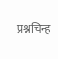प्रश्नचिन्ह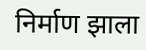निर्माण झाला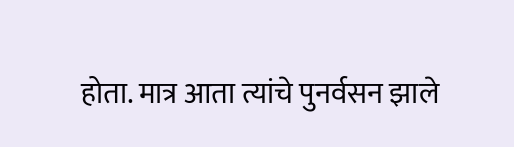होता. मात्र आता त्यांचे पुनर्वसन झाले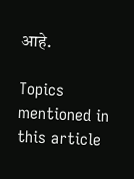आहे.

Topics mentioned in this article